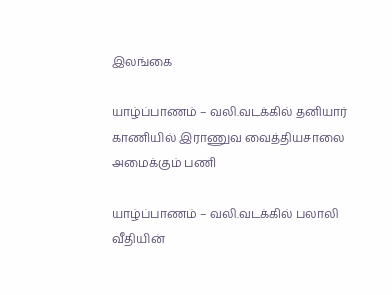இலங்கை

யாழ்ப்பாணம் – வலி.வடக்கில் தனியார் காணியில் இராணுவ வைத்தியசாலை அமைக்கும் பணி

யாழ்ப்பாணம் – வலி.வடக்கில் பலாலி வீதியின்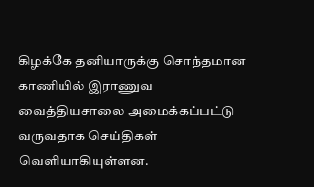கிழக்கே தனியாருக்கு சொந்தமான காணியில் இராணுவ வைத்தியசாலை அமைக்கப்பட்டு வருவதாக செய்திகள் வெளியாகியுள்ளன.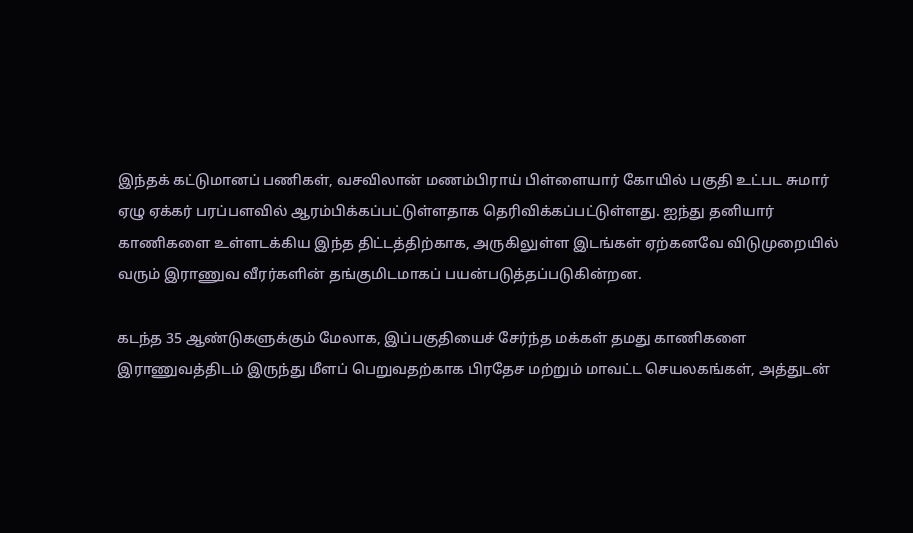இந்தக் கட்டுமானப் பணிகள், வசவிலான் மணம்பிராய் பிள்ளையார் கோயில் பகுதி உட்பட சுமார் ஏழு ஏக்கர் பரப்பளவில் ஆரம்பிக்கப்பட்டுள்ளதாக தெரிவிக்கப்பட்டுள்ளது. ஐந்து தனியார் காணிகளை உள்ளடக்கிய இந்த திட்டத்திற்காக, அருகிலுள்ள இடங்கள் ஏற்கனவே விடுமுறையில் வரும் இராணுவ வீரர்களின் தங்குமிடமாகப் பயன்படுத்தப்படுகின்றன.

கடந்த 35 ஆண்டுகளுக்கும் மேலாக, இப்பகுதியைச் சேர்ந்த மக்கள் தமது காணிகளை இராணுவத்திடம் இருந்து மீளப் பெறுவதற்காக பிரதேச மற்றும் மாவட்ட செயலகங்கள், அத்துடன்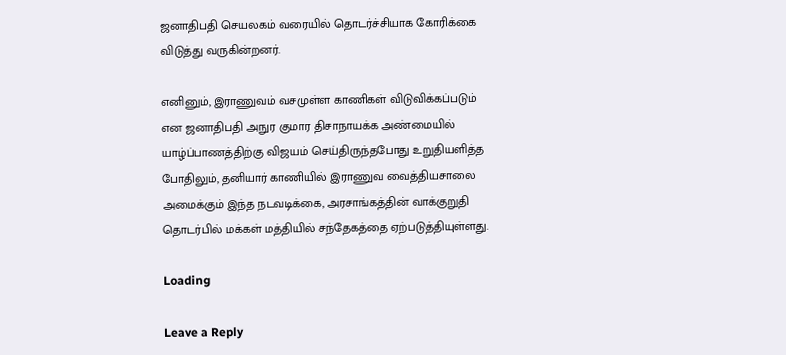ஜனாதிபதி செயலகம் வரையில் தொடர்ச்சியாக கோரிக்கை விடுத்து வருகின்றனர்.

எனினும், இராணுவம் வசமுள்ள காணிகள் விடுவிக்கப்படும் என ஜனாதிபதி அநுர குமார திசாநாயக்க அண்மையில் யாழ்ப்பாணத்திற்கு விஜயம் செய்திருந்தபோது உறுதியளித்த போதிலும், தனியார் காணியில் இராணுவ வைத்தியசாலை அமைக்கும் இந்த நடவடிக்கை, அரசாங்கத்தின் வாக்குறுதி தொடர்பில் மக்கள் மத்தியில் சந்தேகத்தை ஏற்படுத்தியுள்ளது.

Loading

Leave a Reply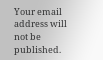Your email address will not be published.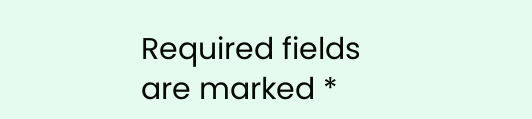Required fields are marked *